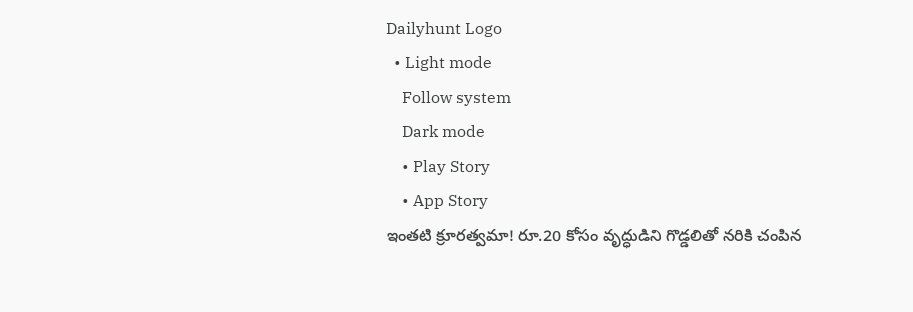Dailyhunt Logo
  • Light mode
    Follow system
    Dark mode
    • Play Story
    • App Story
ఇంతటి క్రూరత్వమా! రూ.20 కోసం వృద్ధుడిని గొడ్డలితో నరికి చంపిన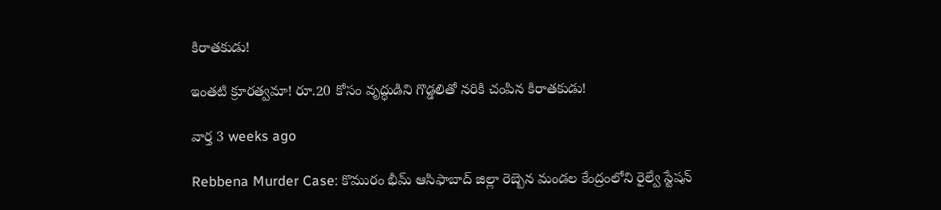కిరాతకుడు!

ఇంతటి క్రూరత్వమా! రూ.20 కోసం వృద్ధుడిని గొడ్డలితో నరికి చంపిన కిరాతకుడు!

వార్త 3 weeks ago

Rebbena Murder Case: కొమురం భీమ్ ఆసిఫాబాద్ జిల్లా రెబ్బెన మండల కేంద్రంలోని రైల్వే స్టేషన్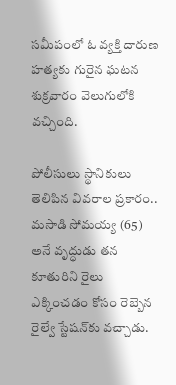సమీపంలో ఓ వ్యక్తి దారుణ హత్యకు గురైన ఘటన శుక్రవారం వెలుగులోకి వచ్చింది.

పోలీసులు స్థానికులు తెలిపిన వివరాల ప్రకారం.. మసాడి సోమయ్య (65) అనే వృద్ధుడు తన కూతురిని రైలు ఎక్కించడం కోసం రెబ్బెన రైల్వే స్టేషన్‌కు వచ్చాడు.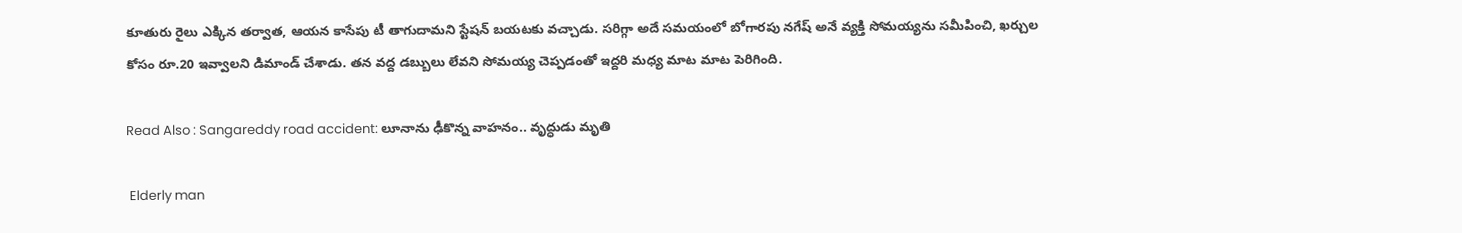కూతురు రైలు ఎక్కిన తర్వాత, ఆయన కాసేపు టీ తాగుదామని స్టేషన్ బయటకు వచ్చాడు. సరిగ్గా అదే సమయంలో బోగారపు నగేష్ అనే వ్యక్తి సోమయ్యను సమీపించి, ఖర్చుల కోసం రూ.20 ఇవ్వాలని డిమాండ్ చేశాడు. తన వద్ద డబ్బులు లేవని సోమయ్య చెప్పడంతో ఇద్దరి మధ్య మాట మాట పెరిగింది.

Read Also : Sangareddy road accident: లూనాను ఢీకొన్న వాహనం.. వృద్ధుడు మృతి

 Elderly man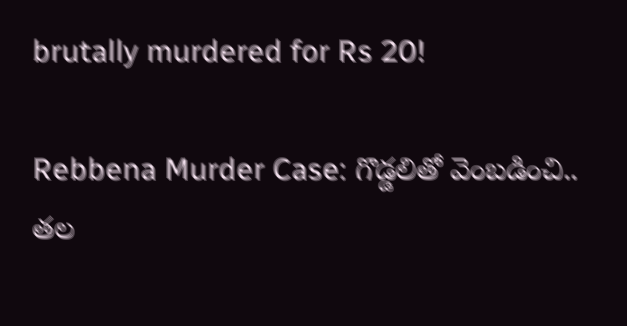brutally murdered for Rs 20!

Rebbena Murder Case: గొడ్డలితో వెంబడించి.. తల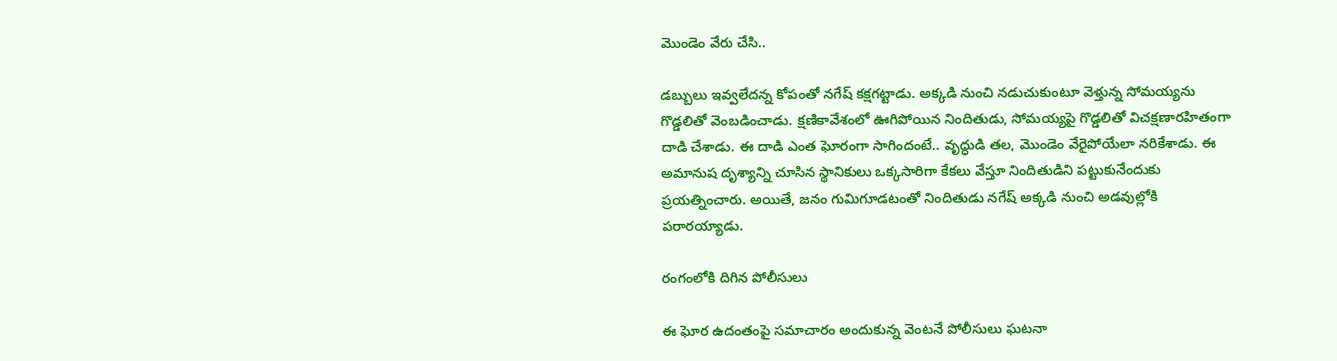మొండెం వేరు చేసి..

డబ్బులు ఇవ్వలేదన్న కోపంతో నగేష్ కక్షగట్టాడు. అక్కడి నుంచి నడుచుకుంటూ వెళ్తున్న సోమయ్యను గొడ్డలితో వెంబడించాడు. క్షణికావేశంలో ఊగిపోయిన నిందితుడు, సోమయ్యపై గొడ్డలితో విచక్షణారహితంగా దాడి చేశాడు. ఈ దాడి ఎంత ఘోరంగా సాగిందంటే.. వృద్ధుడి తల, మొండెం వేరైపోయేలా నరికేశాడు. ఈ అమానుష దృశ్యాన్ని చూసిన స్థానికులు ఒక్కసారిగా కేకలు వేస్తూ నిందితుడిని పట్టుకునేందుకు ప్రయత్నించారు. అయితే, జనం గుమిగూడటంతో నిందితుడు నగేష్ అక్కడి నుంచి అడవుల్లోకి పరారయ్యాడు.

రంగంలోకి దిగిన పోలీసులు

ఈ ఘోర ఉదంతంపై సమాచారం అందుకున్న వెంటనే పోలీసులు ఘటనా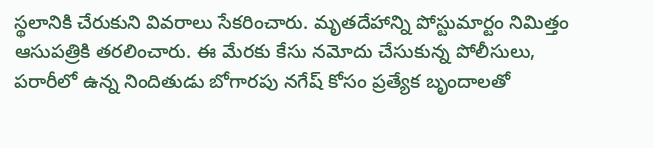స్థలానికి చేరుకుని వివరాలు సేకరించారు. మృతదేహాన్ని పోస్టుమార్టం నిమిత్తం ఆసుపత్రికి తరలించారు. ఈ మేరకు కేసు నమోదు చేసుకున్న పోలీసులు, పరారీలో ఉన్న నిందితుడు బోగారపు నగేష్ కోసం ప్రత్యేక బృందాలతో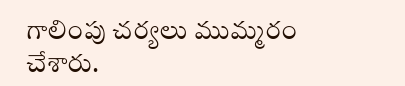గాలింపు చర్యలు ముమ్మరం చేశారు.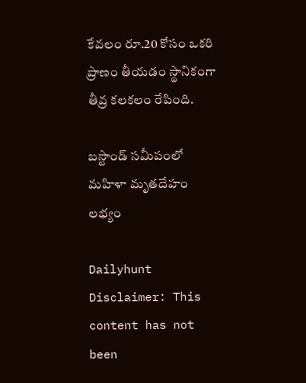కేవలం రూ.20 కోసం ఒకరి ప్రాణం తీయడం స్థానికంగా తీవ్ర కలకలం రేపింది.

బస్టాండ్ సమీపంలో మహిళా మృతదేహం లభ్యం

Dailyhunt
Disclaimer: This content has not been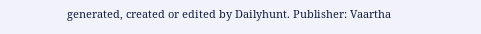generated, created or edited by Dailyhunt. Publisher: Vaartha